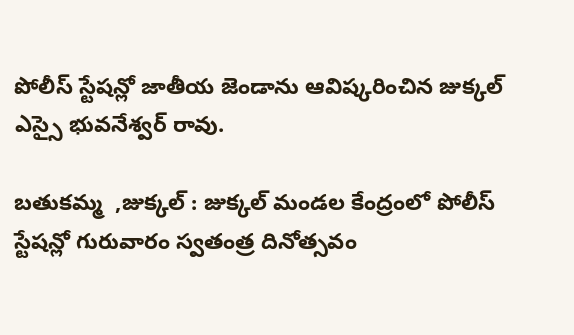పోలీస్ స్టేషన్లో జాతీయ జెండాను ఆవిష్కరించిన జుక్కల్ ఎస్సై భువనేశ్వర్ రావు.

బతుకమ్మ  ,జుక్కల్ : జుక్కల్ మండల కేంద్రంలో పోలీస్ స్టేషన్లో గురువారం స్వతంత్ర దినోత్సవం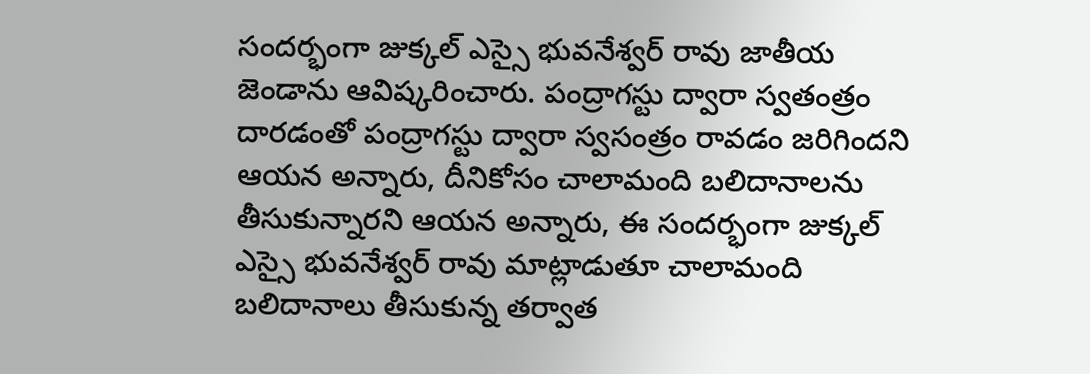సందర్భంగా జుక్కల్ ఎస్సై భువనేశ్వర్ రావు జాతీయ జెండాను ఆవిష్కరించారు. పంద్రాగస్టు ద్వారా స్వతంత్రం దారడంతో పంద్రాగస్టు ద్వారా స్వసంత్రం రావడం జరిగిందని ఆయన అన్నారు, దీనికోసం చాలామంది బలిదానాలను తీసుకున్నారని ఆయన అన్నారు, ఈ సందర్భంగా జుక్కల్ ఎస్సై భువనేశ్వర్ రావు మాట్లాడుతూ చాలామంది బలిదానాలు తీసుకున్న తర్వాత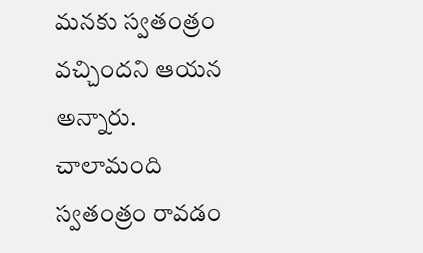మనకు స్వతంత్రం వచ్చిందని ఆయన అన్నారు. చాలామంది స్వతంత్రం రావడం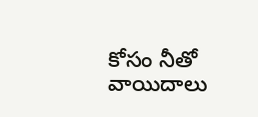కోసం నీతో వాయిదాలు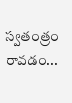స్వతంత్రం రావడం...